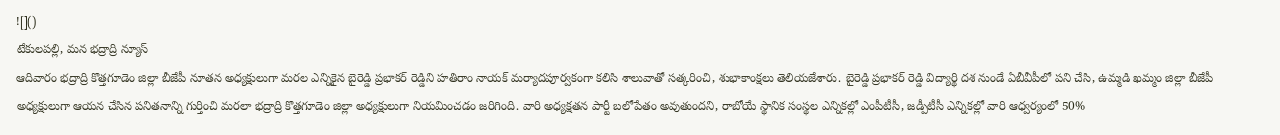![]()
టేకులపల్లి, మన భద్రాద్రి న్యూస్
ఆదివారం భద్రాద్రి కొత్తగూడెం జిల్లా బీజేపీ నూతన అధ్యక్షులుగా మరల ఎన్నికైన బైరెడ్డి ప్రభాకర్ రెడ్డిని హతిరాం నాయక్ మర్యాదపూర్వకంగా కలిసి శాలువాతో సత్కరించి, శుభాకాంక్షలు తెలియజేశారు. బైరెడ్డి ప్రభాకర్ రెడ్డి విద్యార్థి దశ నుండే ఏబీవీపీలో పని చేసి, ఉమ్మడి ఖమ్మం జిల్లా బీజేపీ అధ్యక్షులుగా ఆయన చేసిన పనితనాన్ని గుర్తించి మరలా భద్రాద్రి కొత్తగూడెం జిల్లా అధ్యక్షులుగా నియమించడం జరిగింది. వారి అధ్యక్షతన పార్టీ బలోపేతం అవుతుందని, రాబోయే స్థానిక సంస్థల ఎన్నికల్లో ఎంపీటీసీ, జడ్పీటీసీ ఎన్నికల్లో వారి ఆధ్వర్యంలో 50%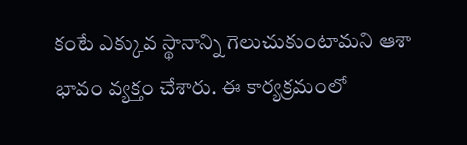కంటే ఎక్కువ స్థానాన్ని గెలుచుకుంటామని ఆశా భావం వ్యక్తం చేశారు. ఈ కార్యక్రమంలో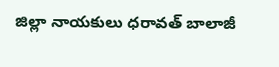జిల్లా నాయకులు ధరావత్ బాలాజీ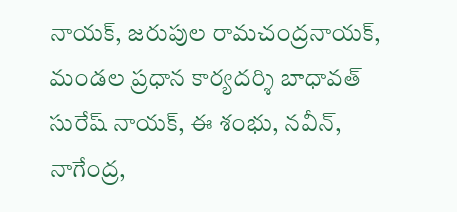నాయక్, జరుపుల రామచంద్రనాయక్, మండల ప్రధాన కార్యదర్శి బాధావత్ సురేష్ నాయక్, ఈ శంభు, నవీన్, నాగేంద్ర,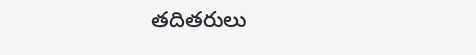తదితరులు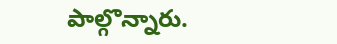పాల్గొన్నారు.